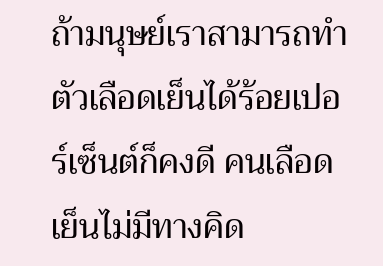ถ้ามนุษย์เราสามารถทำตัวเลือดเย็นได้ร้อยเปอร์เซ็นต์ก็คงดี คนเลือดเย็นไม่มีทางคิด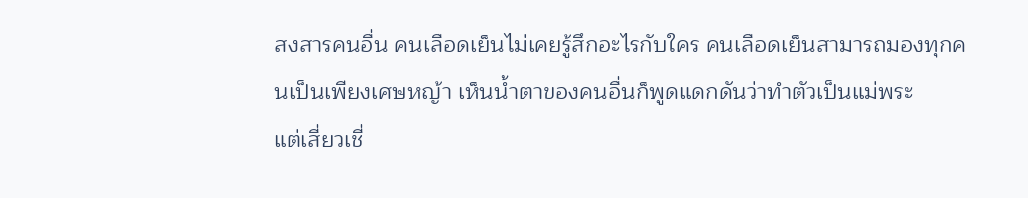สงสารคนอื่น คนเลือดเย็นไม่เคยรู้สึกอะไรกับใคร คนเลือดเย็นสามารถมองทุกคนเป็นเพียงเศษหญ้า เห็นน้ำตาของคนอื่นก็พูดแดกดันว่าทำตัวเป็นแม่พระ
แต่เสี่ยวเชี่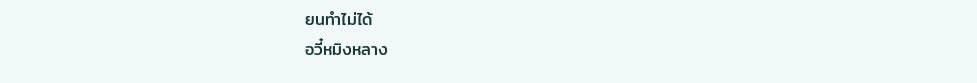ยนทำไม่ได้
อวี๋หมิงหลาง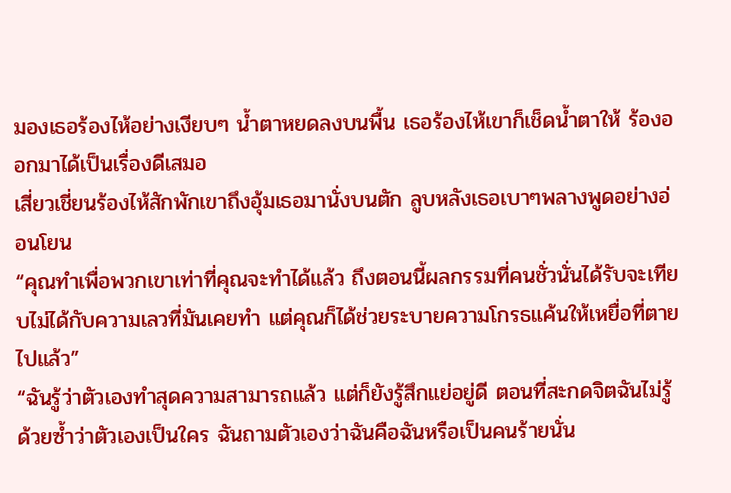มองเธอร้องไห้อย่างเงียบๆ น้ำตาหยดลงบนพื้น เธอร้องไห้เขาก็เช็ดน้ำตาให้ ร้องออกมาได้เป็นเรื่องดีเสมอ
เสี่ยวเชี่ยนร้องไห้สักพักเขาถึงอุ้มเธอมานั่งบนตัก ลูบหลังเธอเบาๆพลางพูดอย่างอ่อนโยน
“คุณทำเพื่อพวกเขาเท่าที่คุณจะทำได้แล้ว ถึงตอนนี้ผลกรรมที่คนชั่วนั่นได้รับจะเทียบไม่ได้กับความเลวที่มันเคยทำ แต่คุณก็ได้ช่วยระบายความโกรธแค้นให้เหยื่อที่ตายไปแล้ว”
“ฉันรู้ว่าตัวเองทำสุดความสามารถแล้ว แต่ก็ยังรู้สึกแย่อยู่ดี ตอนที่สะกดจิตฉันไม่รู้ด้วยซ้ำว่าตัวเองเป็นใคร ฉันถามตัวเองว่าฉันคือฉันหรือเป็นคนร้ายนั่น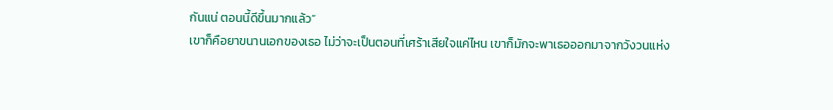กันแน่ ตอนนี้ดีขึ้นมากแล้ว”
เขาก็คือยาขนานเอกของเธอ ไม่ว่าจะเป็นตอนที่เศร้าเสียใจแค่ไหน เขาก็มักจะพาเธอออกมาจากวังวนแห่ง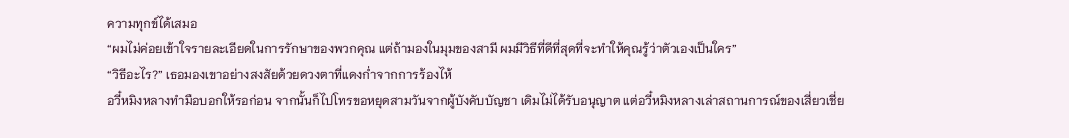ความทุกข์ได้เสมอ
“ผมไม่ค่อยเข้าใจรายละเอียดในการรักษาของพวกคุณ แต่ถ้ามองในมุมของสามี ผมมีวิธีที่ดีที่สุดที่จะทำให้คุณรู้ว่าตัวเองเป็นใคร”
“วิธีอะไร?” เธอมองเขาอย่างสงสัยด้วยดวงตาที่แดงก่ำจากการร้องไห้
อวี๋หมิงหลางทำมือบอกให้รอก่อน จากนั้นก็ไปโทรขอหยุดสามวันจากผู้บังคับบัญชา เดิมไม่ได้รับอนุญาต แต่อวี๋หมิงหลางเล่าสถานการณ์ของเสี่ยวเชี่ย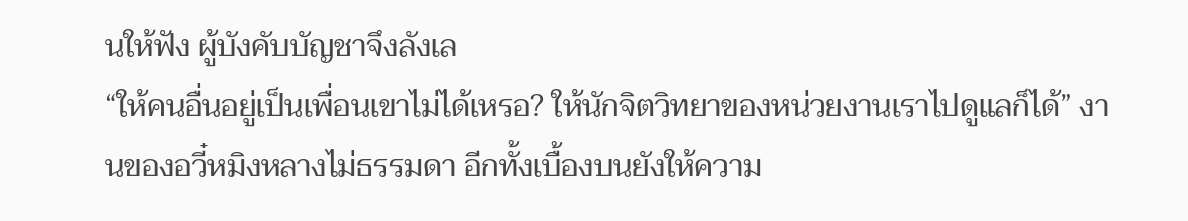นให้ฟัง ผู้บังคับบัญชาจึงลังเล
“ให้คนอื่นอยู่เป็นเพื่อนเขาไม่ได้เหรอ? ให้นักจิตวิทยาของหน่วยงานเราไปดูแลก็ได้” งานของอวี๋หมิงหลางไม่ธรรมดา อีกทั้งเบื้องบนยังให้ความ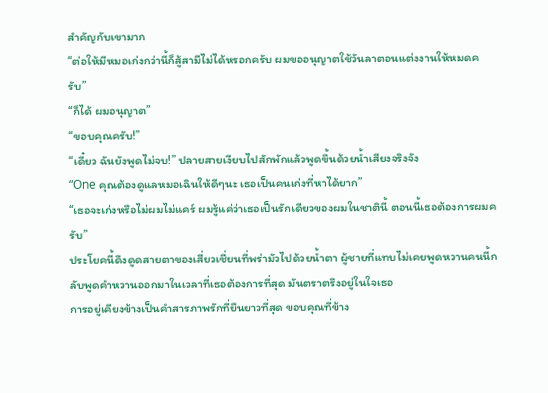สำคัญกับเขามาก
“ต่อให้มีหมอเก่งกว่านี้ก็สู้สามีไม่ได้หรอกครับ ผมขออนุญาตใช้วันลาตอนแต่งงานให้หมดครับ”
“ก็ได้ ผมอนุญาต”
“ขอบคุณครับ!”
“เดี๋ยว ฉันยังพูดไม่จบ!” ปลายสายเงียบไปสักพักแล้วพูดขึ้นด้วยน้ำเสียงจริงจัง
“One คุณต้องดูแลหมอเฉินให้ดีๆนะ เธอเป็นคนเก่งที่หาได้ยาก”
“เธอจะเก่งหรือไม่ผมไม่แคร์ ผมรู้แค่ว่าเธอเป็นรักเดียวของผมในชาตินี้ ตอนนี้เธอต้องการผมครับ”
ประโยคนี้ดึงดูดสายตาของเสี่ยวเชี่ยนที่พร่ามัวไปด้วยน้ำตา ผู้ชายที่แทบไม่เคยพูดหวานคนนี้กลับพูดคำหวานออกมาในเวลาที่เธอต้องการที่สุด มันตราตรึงอยู่ในใจเธอ
การอยู่เคียงข้างเป็นคำสารภาพรักที่ยืนยาวที่สุด ขอบคุณที่ข้าง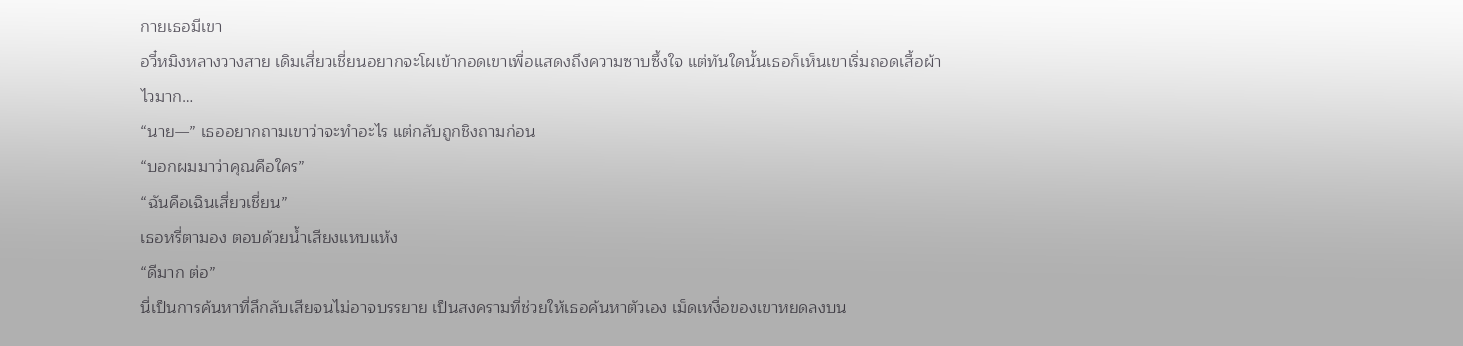กายเธอมีเขา
อวี๋หมิงหลางวางสาย เดิมเสี่ยวเชี่ยนอยากจะโผเข้ากอดเขาเพื่อแสดงถึงความซาบซึ้งใจ แต่ทันใดนั้นเธอก็เห็นเขาเริ่มถอดเสื้อผ้า
ไวมาก…
“นาย—” เธออยากถามเขาว่าจะทำอะไร แต่กลับถูกชิงถามก่อน
“บอกผมมาว่าคุณคือใคร”
“ฉันคือเฉินเสี่ยวเชี่ยน”
เธอหรี่ตามอง ตอบด้วยน้ำเสียงแหบแห้ง
“ดีมาก ต่อ”
นี่เป็นการค้นหาที่ลึกลับเสียจนไม่อาจบรรยาย เป็นสงครามที่ช่วยให้เธอค้นหาตัวเอง เม็ดเหงื่อของเขาหยดลงบน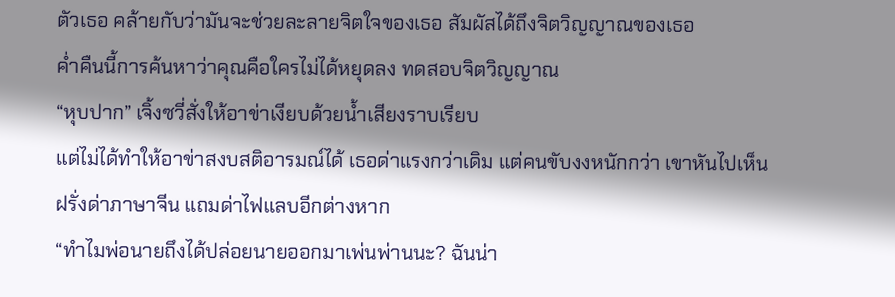ตัวเธอ คล้ายกับว่ามันจะช่วยละลายจิตใจของเธอ สัมผัสได้ถึงจิตวิญญาณของเธอ
ค่ำคืนนี้การค้นหาว่าคุณคือใครไม่ได้หยุดลง ทดสอบจิตวิญญาณ
“หุบปาก” เจิ้งซวี่สั่งให้อาข่าเงียบด้วยน้ำเสียงราบเรียบ
แต่ไม่ได้ทำให้อาข่าสงบสติอารมณ์ได้ เธอด่าแรงกว่าเดิม แต่คนขับงงหนักกว่า เขาหันไปเห็นฝรั่งด่าภาษาจีน แถมด่าไฟแลบอีกต่างหาก
“ทำไมพ่อนายถึงได้ปล่อยนายออกมาเพ่นพ่านนะ? ฉันน่า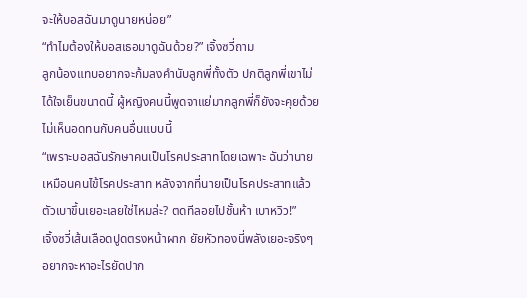จะให้บอสฉันมาดูนายหน่อย”
“ทำไมต้องให้บอสเธอมาดูฉันด้วย?” เจิ้งซวี่ถาม
ลูกน้องแทบอยากจะก้มลงคำนับลูกพี่ทั้งตัว ปกติลูกพี่เขาไม่ได้ใจเย็นขนาดนี้ ผู้หญิงคนนี้พูดจาแย่มากลูกพี่ก็ยังจะคุยด้วย ไม่เห็นอดทนกับคนอื่นแบบนี้
“เพราะบอสฉันรักษาคนเป็นโรคประสาทโดยเฉพาะ ฉันว่านายเหมือนคนไข้โรคประสาท หลังจากที่นายเป็นโรคประสาทแล้วตัวเบาขึ้นเยอะเลยใช่ไหมล่ะ? ตดทีลอยไปชั้นห้า เบาหวิว!”
เจิ้งซวี่เส้นเลือดปูดตรงหน้าผาก ยัยหัวทองนี่พลังเยอะจริงๆ อยากจะหาอะไรยัดปาก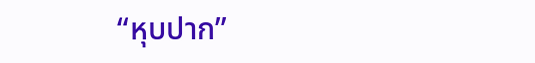“หุบปาก”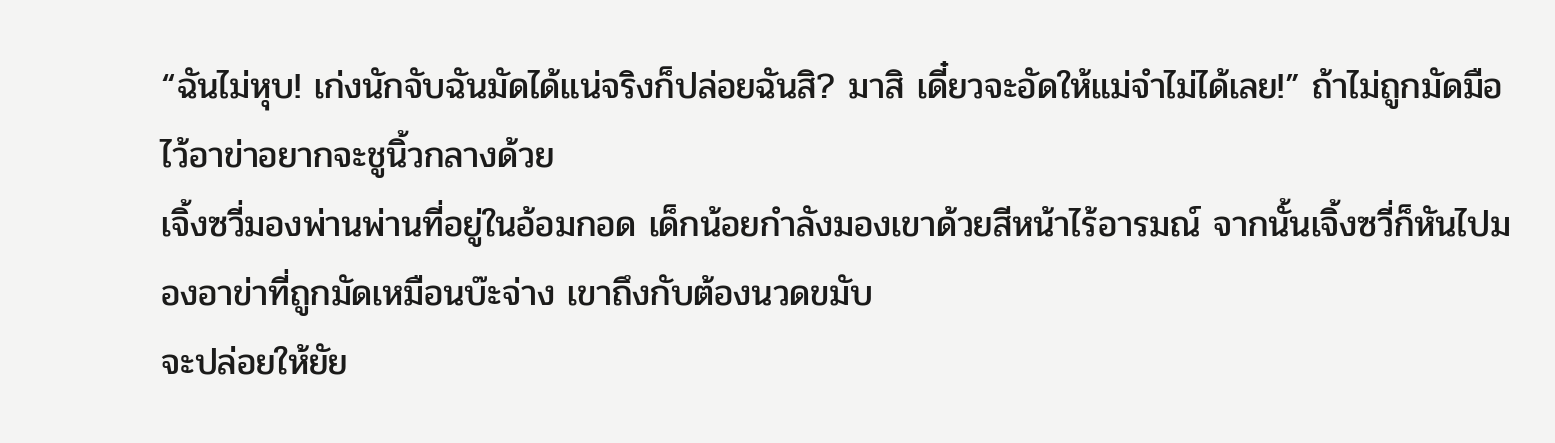“ฉันไม่หุบ! เก่งนักจับฉันมัดได้แน่จริงก็ปล่อยฉันสิ? มาสิ เดี๋ยวจะอัดให้แม่จำไม่ได้เลย!” ถ้าไม่ถูกมัดมือไว้อาข่าอยากจะชูนิ้วกลางด้วย
เจิ้งซวี่มองพ่านพ่านที่อยู่ในอ้อมกอด เด็กน้อยกำลังมองเขาด้วยสีหน้าไร้อารมณ์ จากนั้นเจิ้งซวี่ก็หันไปมองอาข่าที่ถูกมัดเหมือนบ๊ะจ่าง เขาถึงกับต้องนวดขมับ
จะปล่อยให้ยัย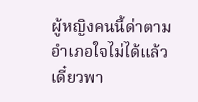ผู้หญิงคนนี้ด่าตามอำเภอใจไม่ได้แล้ว เดี๋ยวพา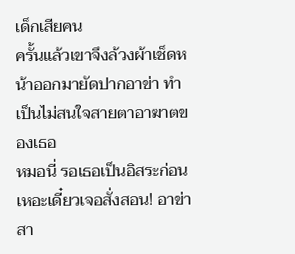เด็กเสียคน
ครั้นแล้วเขาจึงล้วงผ้าเช็ดหน้าออกมายัดปากอาข่า ทำเป็นไม่สนใจสายตาอาฆาตของเธอ
หมอนี่ รอเธอเป็นอิสระก่อนเหอะเดี๋ยวเจอสั่งสอน! อาข่าสา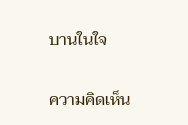บานในใจ

ความคิดเห็น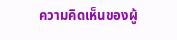ความคิดเห็นของผู้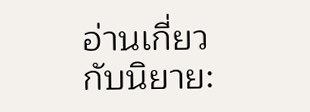อ่านเกี่ยวกับนิยาย: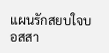แผนรักสยบใจบอสสา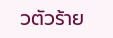วตัวร้าย